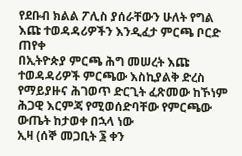የደቡብ ክልል ፖሊስ ያሰራቸውን ሁለት የግል እጩ ተወዳዳሪዎችን እንዲፈታ ምርጫ ቦርድ ጠየቀ
በኢትዮጵያ ምርጫ ሕግ መሠረት እጩ ተወዳዳሪዎች ምርጫው እስኪያልቅ ድረስ የማይያዙና ሕገወጥ ድርጊት ፈጽመው ከኾነም ሕጋዊ እርምጃ የሚወሰድባቸው የምርጫው ውጤት ከታወቀ በኋላ ነው
ኢዛ (ሰኞ መጋቢት ፮ ቀን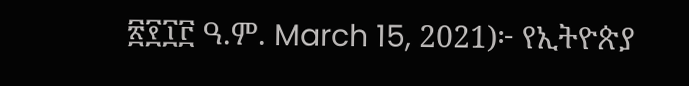፳፻፲፫ ዓ.ም. March 15, 2021)፦ የኢትዮጵያ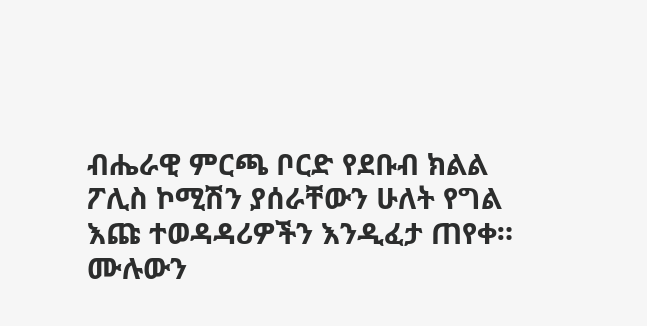ብሔራዊ ምርጫ ቦርድ የደቡብ ክልል ፖሊስ ኮሚሽን ያሰራቸውን ሁለት የግል እጩ ተወዳዳሪዎችን እንዲፈታ ጠየቀ።
ሙሉውን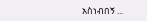አስነብበኝ ...